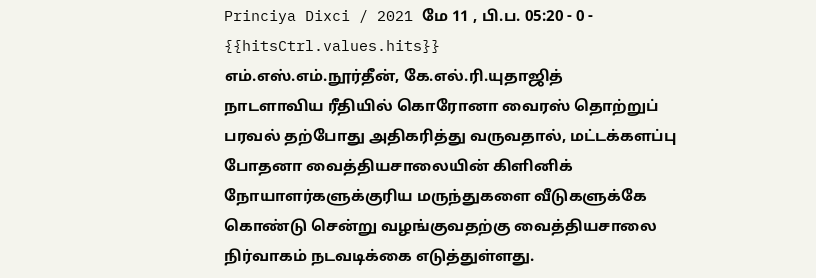Princiya Dixci / 2021 மே 11 , பி.ப. 05:20 - 0 - {{hitsCtrl.values.hits}}
எம்.எஸ்.எம்.நூர்தீன், கே.எல்.ரி.யுதாஜித்
நாடளாவிய ரீதியில் கொரோனா வைரஸ் தொற்றுப் பரவல் தற்போது அதிகரித்து வருவதால், மட்டக்களப்பு போதனா வைத்தியசாலையின் கிளினிக் நோயாளர்களுக்குரிய மருந்துகளை வீடுகளுக்கே கொண்டு சென்று வழங்குவதற்கு வைத்தியசாலை நிர்வாகம் நடவடிக்கை எடுத்துள்ளது.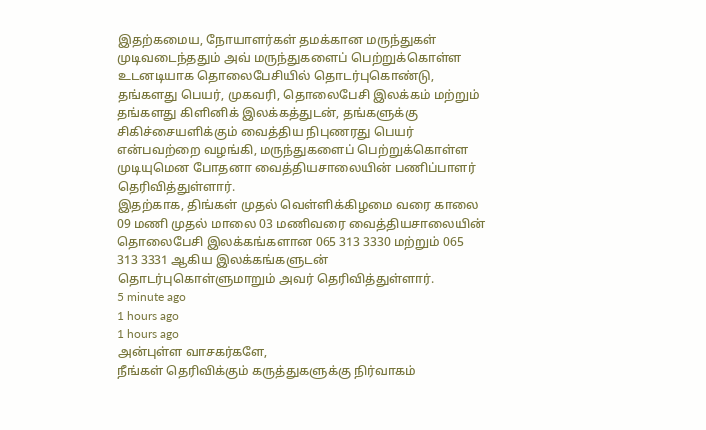இதற்கமைய, நோயாளர்கள் தமக்கான மருந்துகள் முடிவடைந்ததும் அவ் மருந்துகளைப் பெற்றுக்கொள்ள உடனடியாக தொலைபேசியில் தொடர்புகொண்டு, தங்களது பெயர், முகவரி, தொலைபேசி இலக்கம் மற்றும் தங்களது கிளினிக் இலக்கத்துடன், தங்களுக்கு சிகிச்சையளிக்கும் வைத்திய நிபுணரது பெயர் என்பவற்றை வழங்கி, மருந்துகளைப் பெற்றுக்கொள்ள முடியுமென போதனா வைத்தியசாலையின் பணிப்பாளர் தெரிவித்துள்ளார்.
இதற்காக, திங்கள் முதல் வெள்ளிக்கிழமை வரை காலை 09 மணி முதல் மாலை 03 மணிவரை வைத்தியசாலையின் தொலைபேசி இலக்கங்களான 065 313 3330 மற்றும் 065 313 3331 ஆகிய இலக்கங்களுடன் தொடர்புகொள்ளுமாறும் அவர் தெரிவித்துள்ளார்.
5 minute ago
1 hours ago
1 hours ago
அன்புள்ள வாசகர்களே,
நீங்கள் தெரிவிக்கும் கருத்துகளுக்கு நிர்வாகம்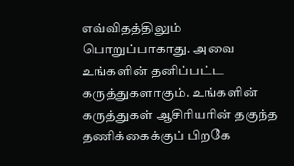எவ்விதத்திலும் பொறுப்பாகாது. அவை உங்களின் தனிப்பட்ட கருத்துகளாகும். உங்களின் கருத்துகள் ஆசிரியரின் தகுந்த தணிக்கைக்குப் பிறகே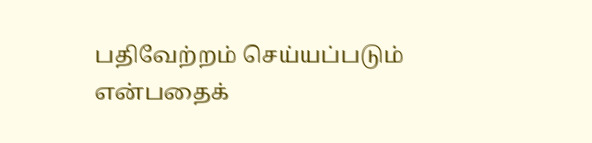பதிவேற்றம் செய்யப்படும் என்பதைக்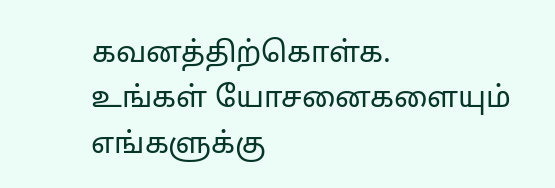கவனத்திற்கொள்க. உங்கள் யோசனைகளையும் எங்களுக்கு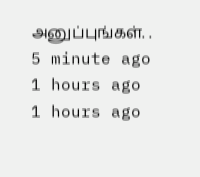அனுப்புங்கள். .
5 minute ago
1 hours ago
1 hours ago